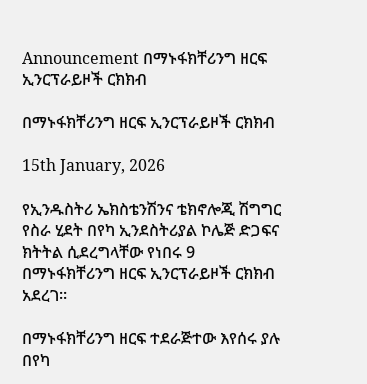Announcement በማኑፋክቸሪንግ ዘርፍ ኢንርፕራይዞች ርክክብ

በማኑፋክቸሪንግ ዘርፍ ኢንርፕራይዞች ርክክብ

15th January, 2026

የኢንዱስትሪ ኤክስቴንሽንና ቴክኖሎጂ ሽግግር የስራ ሂደት በየካ ኢንደስትሪያል ኮሌጅ ድጋፍና ክትትል ሲደረግላቸው የነበሩ 9 በማኑፋክቸሪንግ ዘርፍ ኢንርፕራይዞች ርክክብ አደረገ፡፡

በማኑፋክቸሪንግ ዘርፍ ተደራጅተው እየሰሩ ያሉ በየካ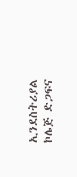ኢንደስትሪያል ኮሌጅ ድጋፍና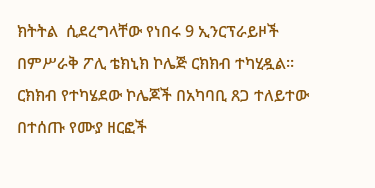ክትትል  ሲደረግላቸው የነበሩ 9 ኢንርፕራይዞች በምሥራቅ ፖሊ ቴክኒክ ኮሌጅ ርክክብ ተካሂዷል፡፡ርክክብ የተካሄደው ኮሌጆች በአካባቢ ጸጋ ተለይተው በተሰጡ የሙያ ዘርፎች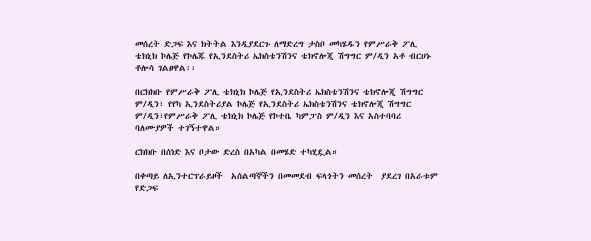መሰረት ድጋፍ እና ክትትል እንዲያደርጉ ለማድረግ ታስቦ መካሄዱን የምሥራቅ ፖሊ ቴክኒክ ኮሌጅ የኮሌጁ የኢንደስትሪ ኤክስቴንሽንና ቴክኖሎጂ ሽግግር ም/ዲን አቶ ብርሀኑ ቶሎሳ ገልፀዋል፡፡

በርክክቡ የምሥራቅ ፖሊ ቴክኒክ ኮሌጅ የኢንደስትሪ ኤክስቴንሽንና ቴክኖሎጂ ሽግግር ም/ዲን፣ የየካ ኢንደስትሪያል ኮሌጅ የኢንደስትሪ ኤክስቴንሽንና ቴክኖሎጂ ሽግግር ም/ዲን፣የምሥራቅ ፖሊ ቴክኒክ ኮሌጅ የኮተቤ ካምፓስ ም/ዲን እና አስተባባሪ ባለሙያዎች ተገኝተዋል።

ርክክቡ በሰነድ እና ቦታው ድረስ በአካል በመሄድ ተካሂዷል።

በቀጣይ ለኢንተርፕራይዞች  አሰልጣኞችን በመመደብ ፍላጎትን መሰረት  ያደረገ በአራቱም የድጋፍ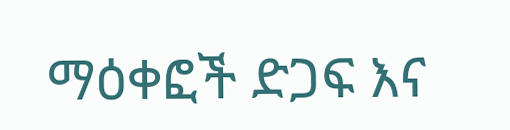ማዕቀፎች ድጋፍ እና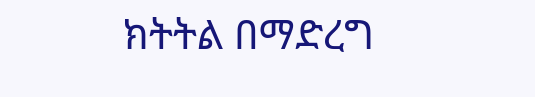ክትትል በማድረግ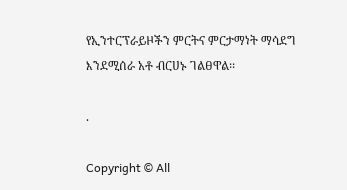የኢንተርፕራይዞችን ምርትና ምርታማነት ማሳደግ እንደሚሰራ አቶ ብርሀኑ ገልፀዋል፡፡

.

Copyright © All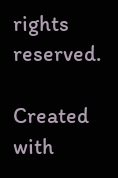rights reserved.

Created with